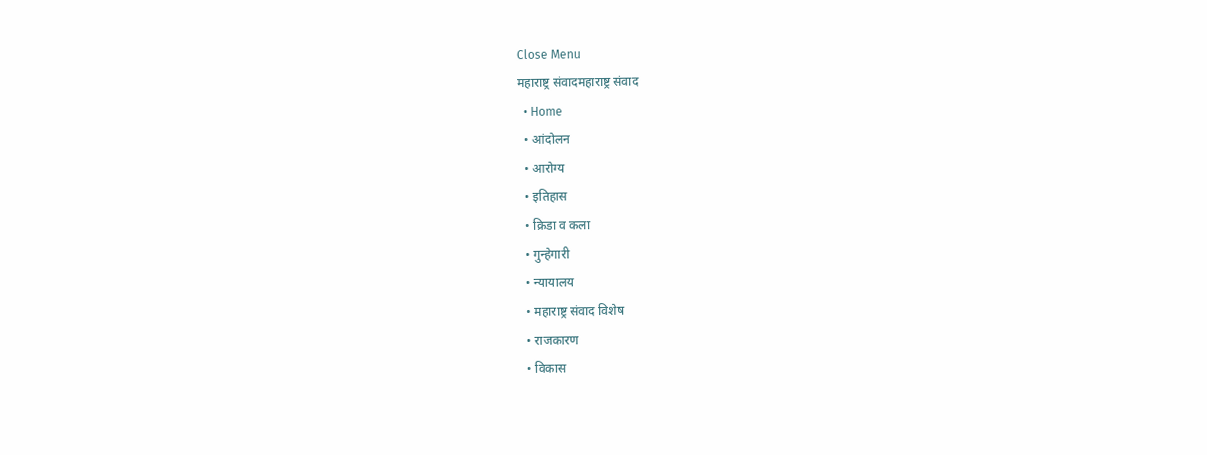Close Menu
महाराष्ट्र संवादमहाराष्ट्र संवाद
  • Home
  • आंदोलन
  • आरोग्य
  • इतिहास
  • क्रिडा व कला
  • गुन्हेगारी
  • न्यायालय
  • महाराष्ट्र संवाद विशेष
  • राजकारण
  • विकास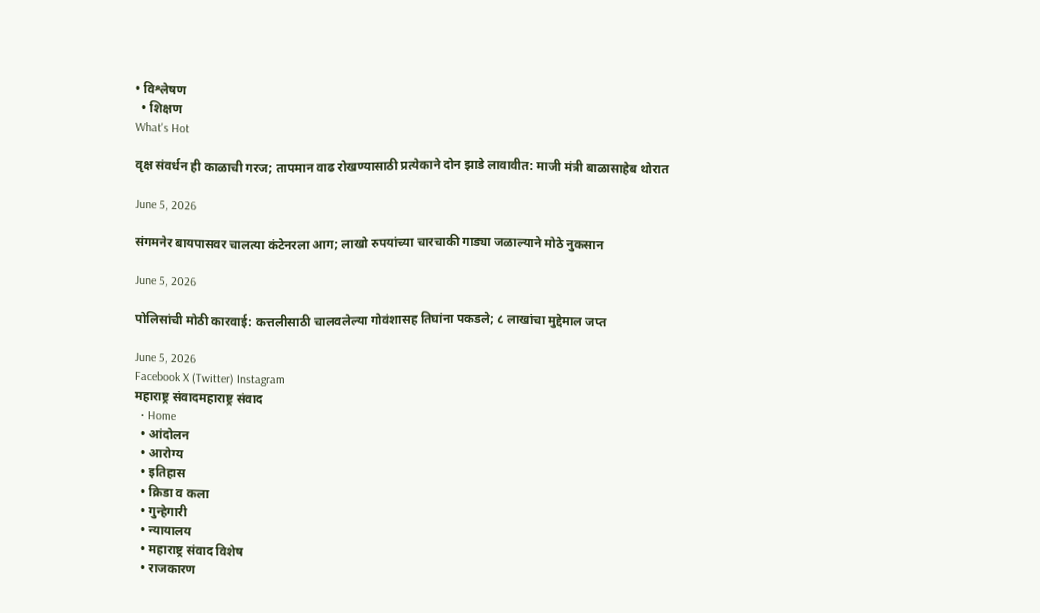• विश्लेषण
  • शिक्षण
What's Hot

वृक्ष संवर्धन ही काळाची गरज; तापमान वाढ रोखण्यासाठी प्रत्येकाने दोन झाडे लावावीत: माजी मंत्री बाळासाहेब थोरात

June 5, 2026

संगमनेर बायपासवर चालत्या कंटेनरला आग; लाखो रुपयांच्या चारचाकी गाड्या जळाल्याने मोठे नुकसान

June 5, 2026

पोलिसांची मोठी कारवाई: कत्तलीसाठी चालवलेल्या गोवंशासह तिघांना पकडले; ८ लाखांचा मुद्देमाल जप्त

June 5, 2026
Facebook X (Twitter) Instagram
महाराष्ट्र संवादमहाराष्ट्र संवाद
  • Home
  • आंदोलन
  • आरोग्य
  • इतिहास
  • क्रिडा व कला
  • गुन्हेगारी
  • न्यायालय
  • महाराष्ट्र संवाद विशेष
  • राजकारण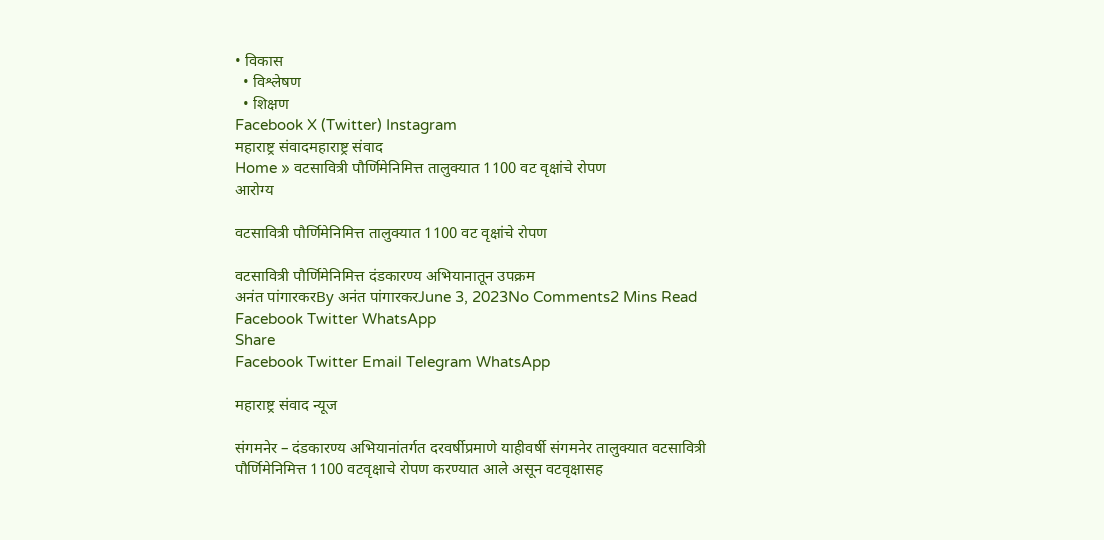• विकास
  • विश्लेषण
  • शिक्षण
Facebook X (Twitter) Instagram
महाराष्ट्र संवादमहाराष्ट्र संवाद
Home » वटसावित्री पौर्णिमेनिमित्त तालुक्यात 1100 वट वृक्षांचे रोपण
आरोग्य

वटसावित्री पौर्णिमेनिमित्त तालुक्यात 1100 वट वृक्षांचे रोपण

वटसावित्री पौर्णिमेनिमित्त दंडकारण्य अभियानातून उपक्रम
अनंत पांगारकरBy अनंत पांगारकरJune 3, 2023No Comments2 Mins Read
Facebook Twitter WhatsApp
Share
Facebook Twitter Email Telegram WhatsApp

महाराष्ट्र संवाद न्यूज

संगमनेर – दंडकारण्य अभियानांतर्गत दरवर्षीप्रमाणे याहीवर्षी संगमनेर तालुक्यात वटसावित्री पौर्णिमेनिमित्त 1100 वटवृक्षाचे रोपण करण्यात आले असून वटवृक्षासह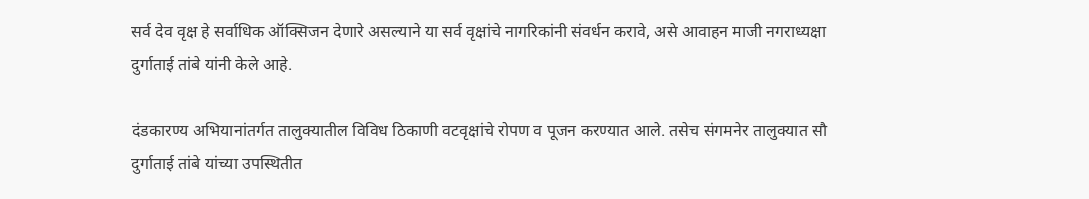सर्व देव वृक्ष हे सर्वाधिक ऑक्सिजन देणारे असल्याने या सर्व वृक्षांचे नागरिकांनी संवर्धन करावे, असे आवाहन माजी नगराध्यक्षा दुर्गाताई तांबे यांनी केले आहे.

दंडकारण्य अभियानांतर्गत तालुक्यातील विविध ठिकाणी वटवृक्षांचे रोपण व पूजन करण्यात आले. तसेच संगमनेर तालुक्यात सौ दुर्गाताई तांबे यांच्या उपस्थितीत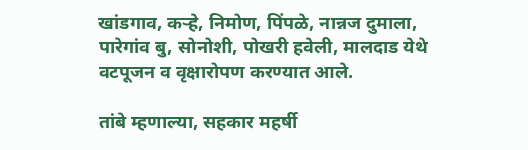खांडगाव, कर्‍हे, निमोण, पिंपळे, नान्नज दुमाला, पारेगांव बु, सोनोशी, पोखरी हवेली, मालदाड येथे वटपूजन व वृक्षारोपण करण्यात आले.

तांबे म्हणाल्या, सहकार महर्षी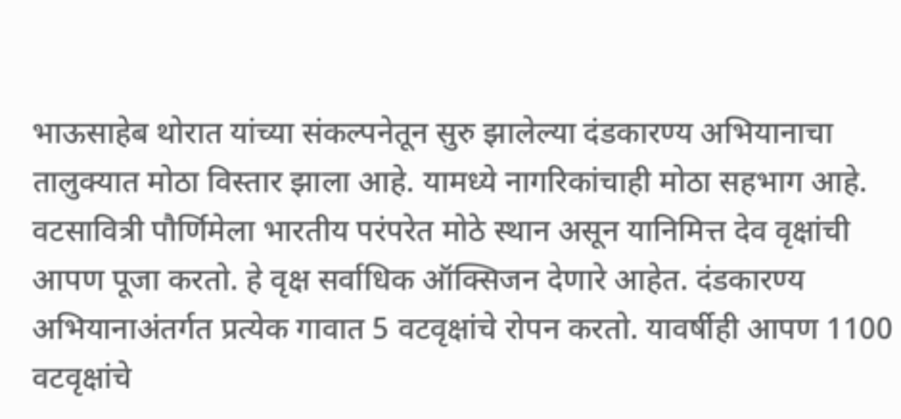भाऊसाहेब थोरात यांच्या संकल्पनेतून सुरु झालेल्या दंडकारण्य अभियानाचा तालुक्यात मोठा विस्तार झाला आहे. यामध्ये नागरिकांचाही मोठा सहभाग आहे. वटसावित्री पौर्णिमेला भारतीय परंपरेत मोठे स्थान असून यानिमित्त देव वृक्षांची आपण पूजा करतो. हे वृक्ष सर्वाधिक ऑक्सिजन देणारे आहेत. दंडकारण्य अभियानाअंतर्गत प्रत्येक गावात 5 वटवृक्षांचे रोपन करतो. यावर्षीही आपण 1100 वटवृक्षांचे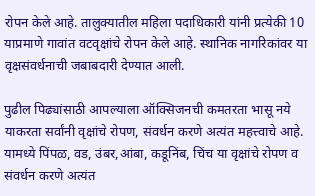रोपन केले आहे. तालुक्यातील महिला पदाधिकारी यांनी प्रत्येकी 10 याप्रमाणे गावांत वटवृक्षांचे रोपन केले आहे. स्थानिक नागरिकांवर या वृक्षसंवर्धनाची जबाबदारी देण्यात आली.

पुढील पिढ्यांसाठी आपल्याला ऑक्सिजनची कमतरता भासू नये याकरता सर्वांनी वृक्षांचे रोपण, संवर्धन करणे अत्यंत महत्त्वाचे आहे. यामध्ये पिंपळ, वड, उंबर,आंबा, कडूनिंब, चिंच या वृक्षांचे रोपण व संवर्धन करणे अत्यंत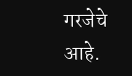गरजेचे आहे.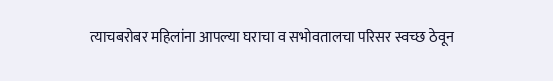त्याचबरोबर महिलांना आपल्या घराचा व सभोवतालचा परिसर स्वच्छ ठेवून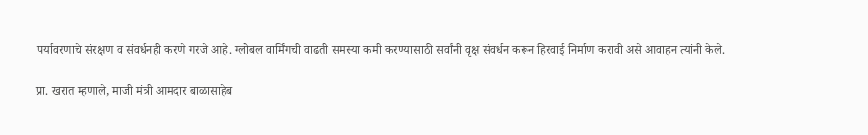पर्यावरणाचे संरक्षण व संवर्धनही करणे गरजे आहे. ग्लोबल वार्मिंगची वाढती समस्या कमी करण्यासाठी सर्वांनी वृक्ष संवर्धन करून हिरवाई निर्माण करावी असे आवाहन त्यांनी केले.

प्रा. खरात म्हणाले, माजी मंत्री आमदार बाळासाहेब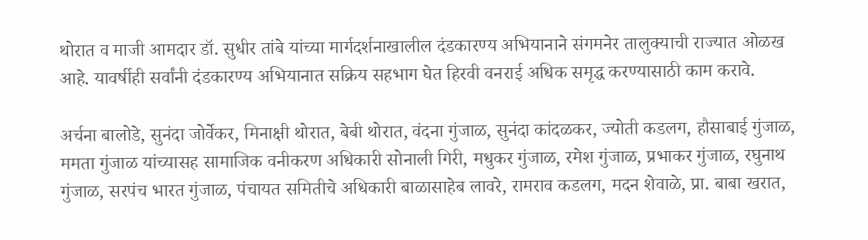थोरात व माजी आमदार डॉ. सुधीर तांबे यांच्या मार्गदर्शनाखालील दंडकारण्य अभियानाने संगमनेर तालुक्याची राज्यात ओळख आहे. यावर्षीही सर्वांनी दंडकारण्य अभियानात सक्रिय सहभाग घेत हिरवी वनराई अधिक समृद्ध करण्यासाठी काम करावे.

अर्चना बालोडे, सुनंदा जोर्वेकर, मिनाक्षी थोरात, बेबी थोरात, वंदना गुंजाळ, सुनंदा कांदळकर, ज्योती कडलग, हौसाबाई गुंजाळ, ममता गुंजाळ यांच्यासह सामाजिक वनीकरण अधिकारी सोनाली गिरी, मधुकर गुंजाळ, रमेश गुंजाळ, प्रभाकर गुंजाळ, रघुनाथ गुंजाळ, सरपंच भारत गुंजाळ, पंचायत समितीचे अधिकारी बाळासाहेब लावरे, रामराव कडलग, मदन शेवाळे, प्रा. बाबा खरात,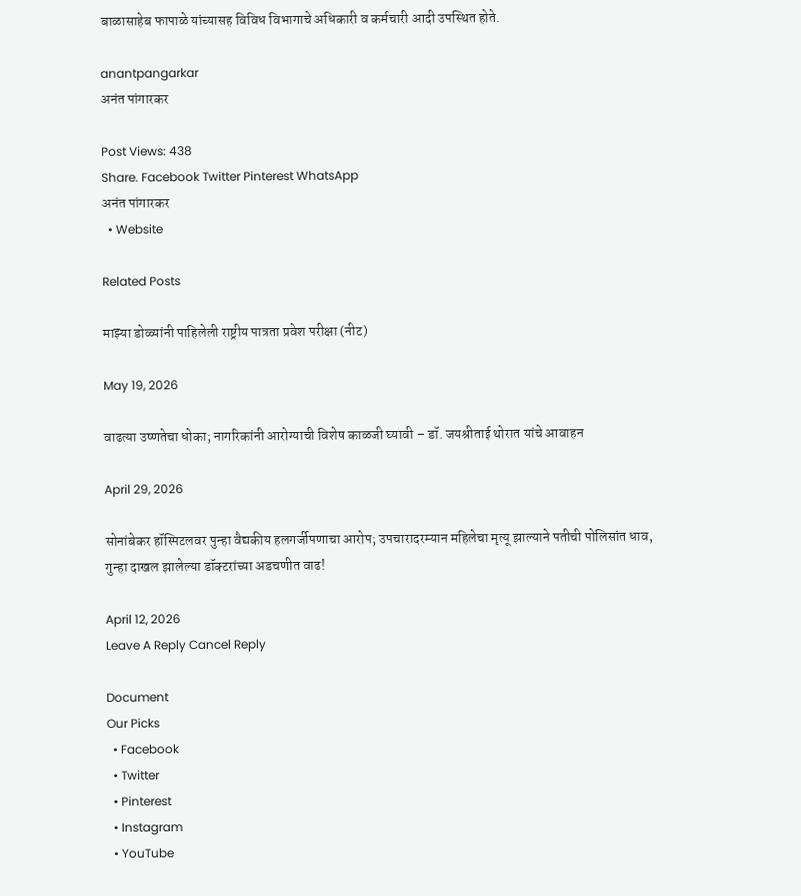बाळासाहेब फापाळे यांच्यासह विविध विभागाचे अधिकारी व कर्मचारी आदी उपस्थित होते.

anantpangarkar
अनंत पांगारकर

Post Views: 438
Share. Facebook Twitter Pinterest WhatsApp
अनंत पांगारकर
  • Website

Related Posts

माझ्या डोळ्यांनी पाहिलेली राष्ट्रीय पात्रता प्रवेश परीक्षा (नीट)

May 19, 2026

वाढत्या उष्णतेचा धोका; नागरिकांनी आरोग्याची विशेष काळजी घ्यावी – डॉ. जयश्रीताई थोरात यांचे आवाहन

April 29, 2026

सोनांबेकर हॉस्पिटलवर पुन्हा वैद्यकीय हलगर्जीपणाचा आरोप; उपचारादरम्यान महिलेचा मृत्यू झाल्याने पतीची पोलिसांत धाव, गुन्हा दाखल झालेल्या डॉक्टरांच्या अडचणीत वाढ!

April 12, 2026
Leave A Reply Cancel Reply

Document
Our Picks
  • Facebook
  • Twitter
  • Pinterest
  • Instagram
  • YouTube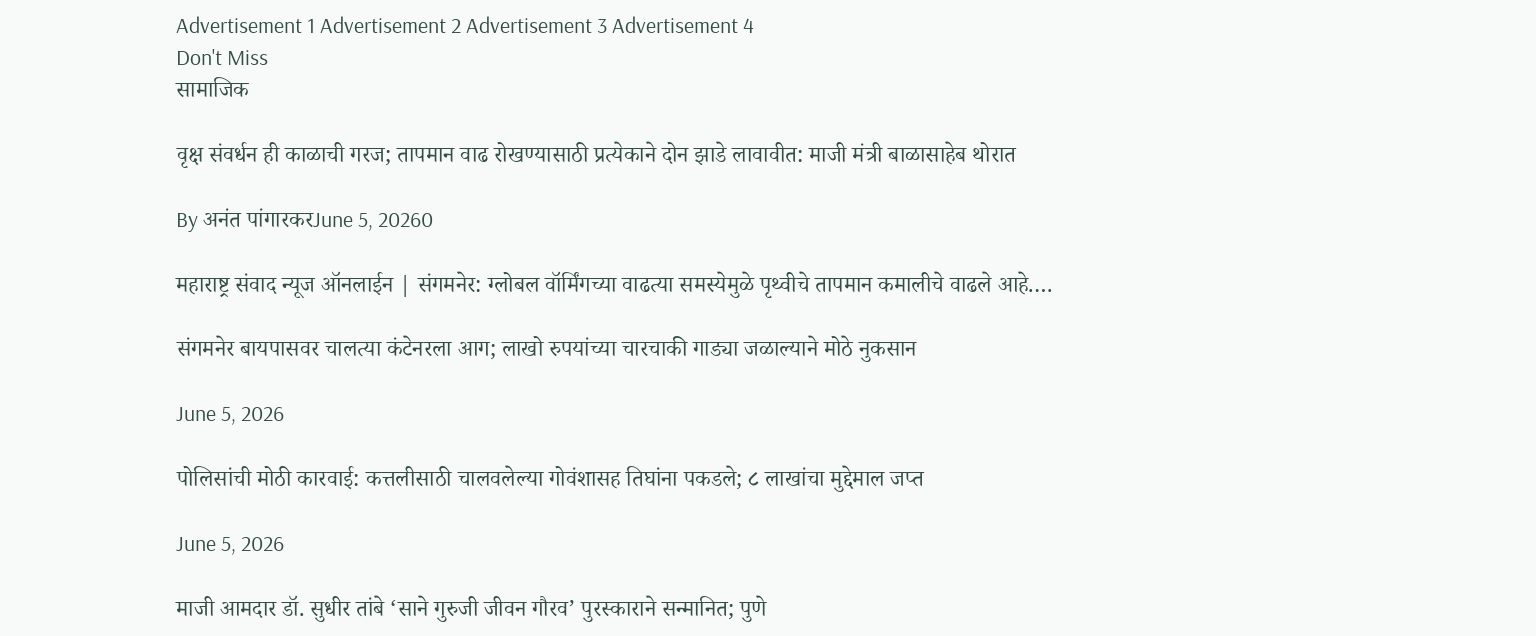Advertisement 1 Advertisement 2 Advertisement 3 Advertisement 4
Don't Miss
सामाजिक

वृक्ष संवर्धन ही काळाची गरज; तापमान वाढ रोखण्यासाठी प्रत्येकाने दोन झाडे लावावीत: माजी मंत्री बाळासाहेब थोरात

By अनंत पांगारकरJune 5, 20260

महाराष्ट्र संवाद न्यूज ऑनलाईन | संगमनेर: ग्लोबल वॉर्मिंगच्या वाढत्या समस्येमुळे पृथ्वीचे तापमान कमालीचे वाढले आहे.…

संगमनेर बायपासवर चालत्या कंटेनरला आग; लाखो रुपयांच्या चारचाकी गाड्या जळाल्याने मोठे नुकसान

June 5, 2026

पोलिसांची मोठी कारवाई: कत्तलीसाठी चालवलेल्या गोवंशासह तिघांना पकडले; ८ लाखांचा मुद्देमाल जप्त

June 5, 2026

माजी आमदार डॉ. सुधीर तांबे ‘साने गुरुजी जीवन गौरव’ पुरस्काराने सन्मानित; पुणे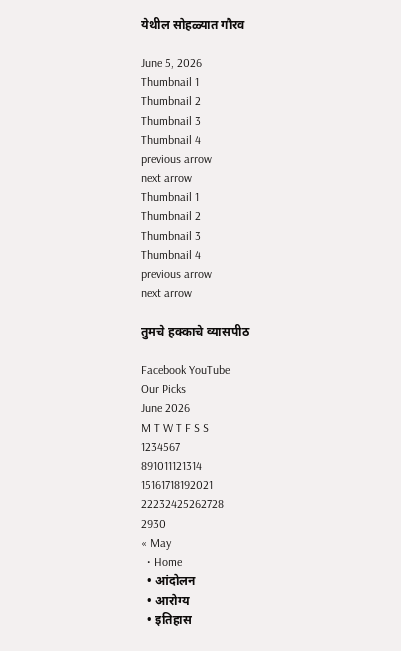येथील सोहळ्यात गौरव

June 5, 2026
Thumbnail 1
Thumbnail 2
Thumbnail 3
Thumbnail 4
previous arrow
next arrow
Thumbnail 1
Thumbnail 2
Thumbnail 3
Thumbnail 4
previous arrow
next arrow

तुमचे हक्काचे व्यासपीठ

Facebook YouTube
Our Picks
June 2026
M T W T F S S
1234567
891011121314
15161718192021
22232425262728
2930
« May
  • Home
  • आंदोलन
  • आरोग्य
  • इतिहास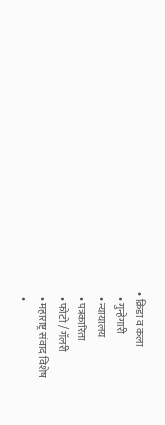• क्रिडा व कला
  • गुन्हेगारी
  • न्यायालय
  • पत्रकारिता
  • फोटो / गॅलरी
  • महाराष्ट्र संवाद विशेष
  •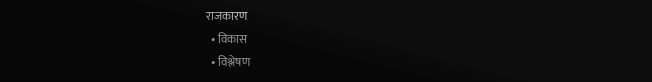राजकारण
  • विकास
  • विश्लेषण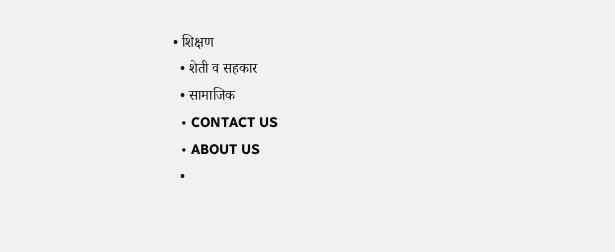• शिक्षण
  • शेती व सहकार
  • सामाजिक
  • CONTACT US
  • ABOUT US
  •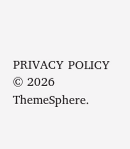PRIVACY POLICY
© 2026 ThemeSphere.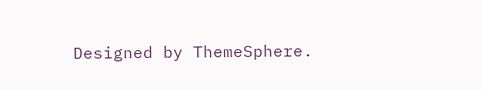Designed by ThemeSphere.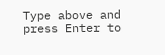Type above and press Enter to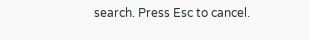search. Press Esc to cancel.